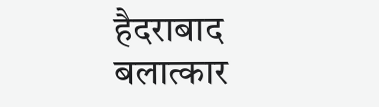हैदराबाद बलात्कार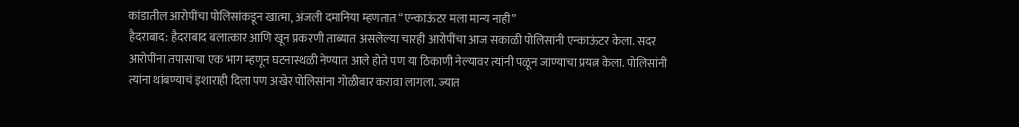कांडातील आरोपींचा पोलिसांकडून खात्मा, अंजली दमानिया म्हणतात “एन्काऊंटर मला मान्य नाही”
हैदराबाद: हैदराबाद बलात्कार आणि खून प्रकरणी ताब्यात असलेल्या चारही आरोपींचा आज सकाळी पोलिसांनी एन्काऊंटर केला. सदर आरोपींना तपासाचा एक भाग म्हणून घटनास्थळी नेण्यात आले होते पण या ठिकाणी नेल्यावर त्यांनी पळून जाण्याचा प्रयत्न केला. पोलिसांनी त्यांना थांबण्याचं इशाराही दिला पण अखेर पोलिसांना गोळीबार करावा लागला. ज्यात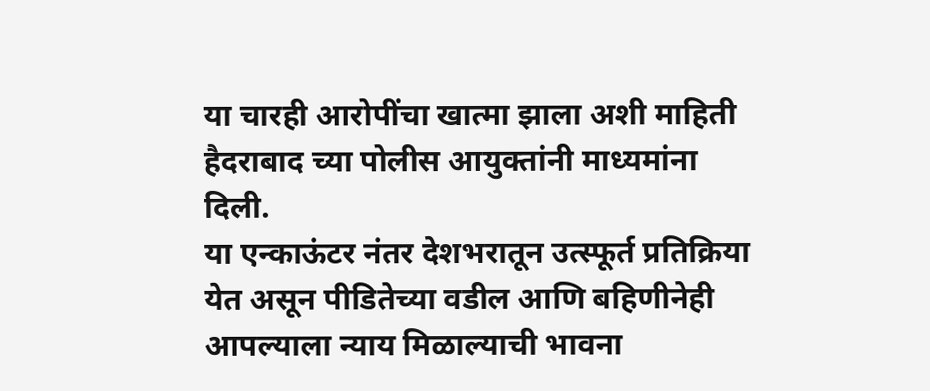या चारही आरोपींचा खात्मा झाला अशी माहिती हैदराबाद च्या पोलीस आयुक्तांनी माध्यमांना दिली.
या एन्काऊंटर नंतर देशभरातून उत्स्फूर्त प्रतिक्रिया येत असून पीडितेच्या वडील आणि बहिणीनेही आपल्याला न्याय मिळाल्याची भावना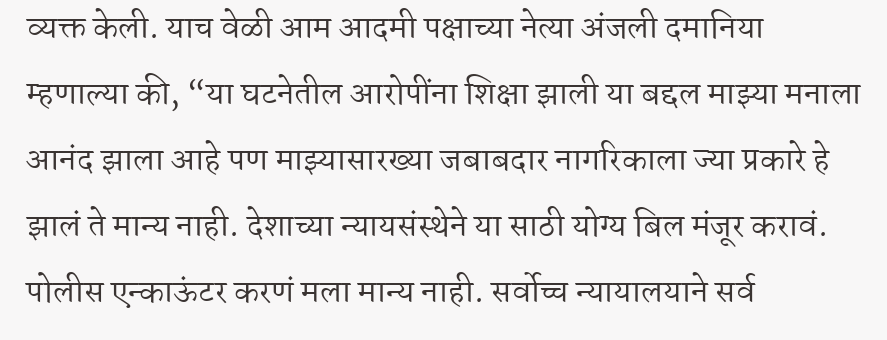व्यक्त केली. याच वेळी आम आदमी पक्षाच्या नेत्या अंजली दमानिया म्हणाल्या की, “या घटनेतील आरोपींना शिक्षा झाली या बद्दल माझ्या मनाला आनंद झाला आहे पण माझ्यासारख्या जबाबदार नागरिकाला ज्या प्रकारे हे झालं ते मान्य नाही. देशाच्या न्यायसंस्थेने या साठी योग्य बिल मंजूर करावं. पोलीस एन्काऊंटर करणं मला मान्य नाही. सर्वोच्च न्यायालयाने सर्व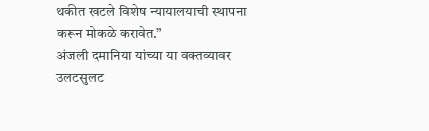थकीत खटले विशेष न्यायालयाची स्थापना करून मोकळे करावेत.”
अंजली दमानिया यांच्या या वक्तव्यावर उलटसुलट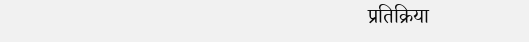प्रतिक्रिया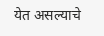येत असल्याचे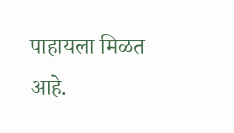पाहायला मिळत आहे.